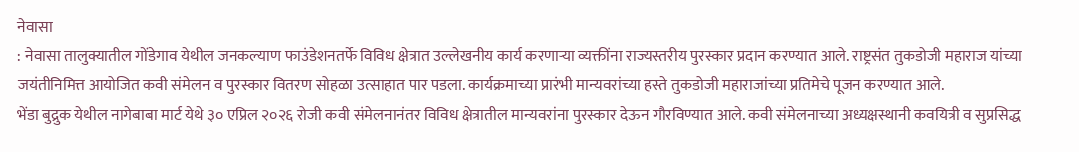नेवासा
: नेवासा तालुक्यातील गोंडेगाव येथील जनकल्याण फाउंडेशनतर्फे विविध क्षेत्रात उल्लेखनीय कार्य करणाऱ्या व्यक्तींना राज्यस्तरीय पुरस्कार प्रदान करण्यात आले. राष्ट्रसंत तुकडोजी महाराज यांच्या जयंतीनिमित्त आयोजित कवी संमेलन व पुरस्कार वितरण सोहळा उत्साहात पार पडला. कार्यक्रमाच्या प्रारंभी मान्यवरांच्या हस्ते तुकडोजी महाराजांच्या प्रतिमेचे पूजन करण्यात आले.
भेंडा बुद्रुक येथील नागेबाबा मार्ट येथे ३० एप्रिल २०२६ रोजी कवी संमेलनानंतर विविध क्षेत्रातील मान्यवरांना पुरस्कार देऊन गौरविण्यात आले. कवी संमेलनाच्या अध्यक्षस्थानी कवयित्री व सुप्रसिद्ध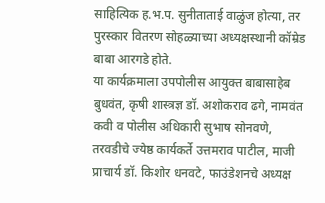साहित्यिक ह.भ.प. सुनीताताई वाळुंज होत्या, तर पुरस्कार वितरण सोहळ्याच्या अध्यक्षस्थानी कॉम्रेड बाबा आरगडे होते.
या कार्यक्रमाला उपपोलीस आयुक्त बाबासाहेब बुधवंत, कृषी शास्त्रज्ञ डॉ. अशोकराव ढगे, नामवंत कवी व पोलीस अधिकारी सुभाष सोनवणे, तरवडीचे ज्येष्ठ कार्यकर्ते उत्तमराव पाटील, माजी प्राचार्य डॉ. किशोर धनवटे, फाउंडेशनचे अध्यक्ष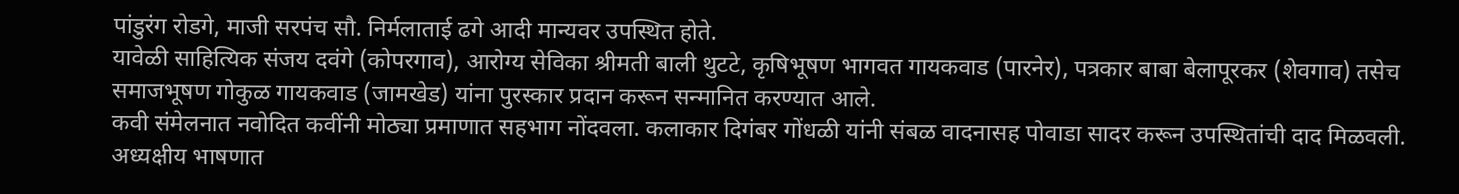पांडुरंग रोडगे, माजी सरपंच सौ. निर्मलाताई ढगे आदी मान्यवर उपस्थित होते.
यावेळी साहित्यिक संजय दवंगे (कोपरगाव), आरोग्य सेविका श्रीमती बाली थुटटे, कृषिभूषण भागवत गायकवाड (पारनेर), पत्रकार बाबा बेलापूरकर (शेवगाव) तसेच समाजभूषण गोकुळ गायकवाड (जामखेड) यांना पुरस्कार प्रदान करून सन्मानित करण्यात आले.
कवी संमेलनात नवोदित कवींनी मोठ्या प्रमाणात सहभाग नोंदवला. कलाकार दिगंबर गोंधळी यांनी संबळ वादनासह पोवाडा सादर करून उपस्थितांची दाद मिळवली. अध्यक्षीय भाषणात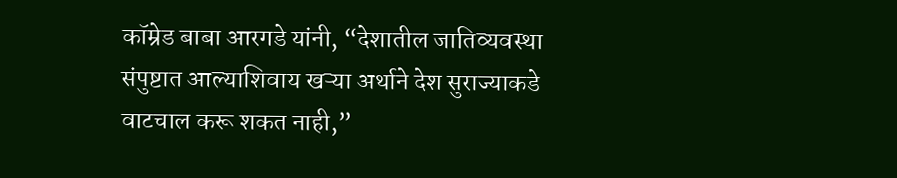कॉम्रेड बाबा आरगडे यांनी, “देशातील जातिव्यवस्था संपुष्टात आल्याशिवाय खऱ्या अर्थाने देश सुराज्याकडे वाटचाल करू शकत नाही,”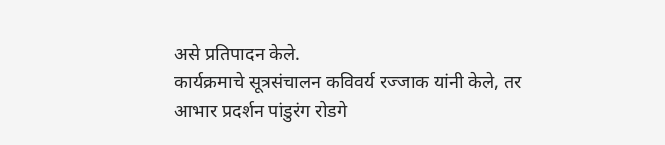असे प्रतिपादन केले.
कार्यक्रमाचे सूत्रसंचालन कविवर्य रज्जाक यांनी केले, तर आभार प्रदर्शन पांडुरंग रोडगे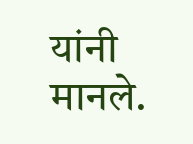यांनी मानले.